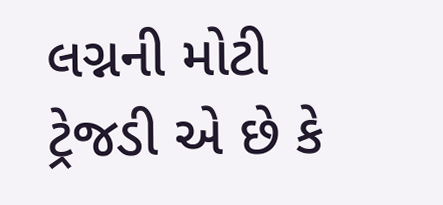લગ્નની મોટી ટ્રેજડી એ છે કે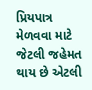પ્રિયપાત્ર મેળવવા માટે જેટલી જહેમત થાય છે એટલી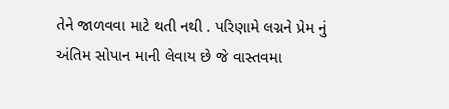તેને જાળવવા માટે થતી નથી . પરિણામે લગ્નને પ્રેમ નું અંતિમ સોપાન માની લેવાય છે જે વાસ્તવમા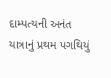દામ્પત્યની અનંત યાત્રાનું પ્રથમ પગથિયું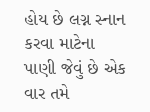હોય છે લગ્ન સ્નાન કરવા માટેના પાણી જેવું છે એક વાર તમે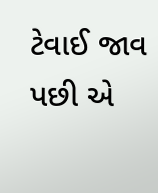ટેવાઈ જાવ પછી એ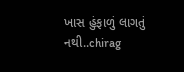ખાસ હુંફાળું લાગતું નથી..chirag